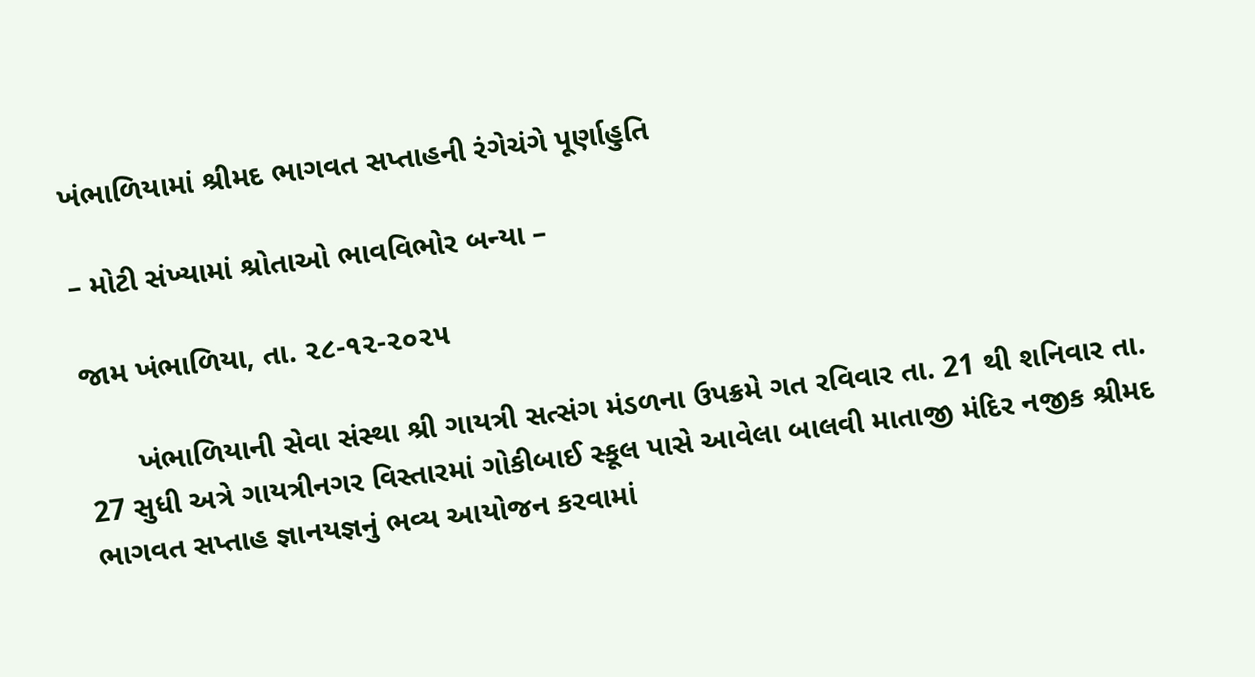ખંભાળિયામાં શ્રીમદ ભાગવત સપ્તાહની રંગેચંગે પૂર્ણાહુતિ

– મોટી સંખ્યામાં શ્રોતાઓ ભાવવિભોર બન્યા –

જામ ખંભાળિયા, તા. ૨૮-૧૨-૨૦૨૫

      ખંભાળિયાની સેવા સંસ્થા શ્રી ગાયત્રી સત્સંગ મંડળના ઉપક્રમે ગત રવિવાર તા. 21 થી શનિવાર તા. 27 સુધી અત્રે ગાયત્રીનગર વિસ્તારમાં ગોકીબાઈ સ્કૂલ પાસે આવેલા બાલવી માતાજી મંદિર નજીક શ્રીમદ ભાગવત સપ્તાહ જ્ઞાનયજ્ઞનું ભવ્ય આયોજન કરવામાં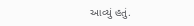આવ્યું હતું.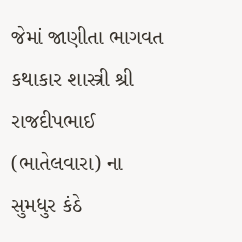જેમાં જાણીતા ભાગવત કથાકાર શાસ્ત્રી શ્રી રાજદીપભાઈ (ભાતેલવારા) ના સુમધુર કંઠે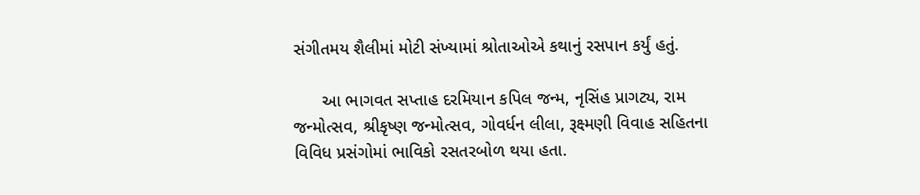સંગીતમય શૈલીમાં મોટી સંખ્યામાં શ્રોતાઓએ કથાનું રસપાન કર્યું હતું.

      આ ભાગવત સપ્તાહ દરમિયાન કપિલ જન્મ, નૃસિંહ પ્રાગટ્ય, રામ જન્મોત્સવ, શ્રીકૃષ્ણ જન્મોત્સવ, ગોવર્ધન લીલા, રૂક્ષ્મણી વિવાહ સહિતના વિવિધ પ્રસંગોમાં ભાવિકો રસતરબોળ થયા હતા.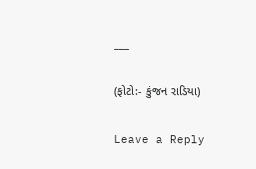___

(ફોટો:- કુંજન રાડિયા)

Leave a Reply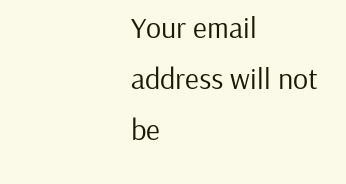Your email address will not be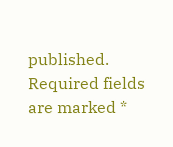published. Required fields are marked *